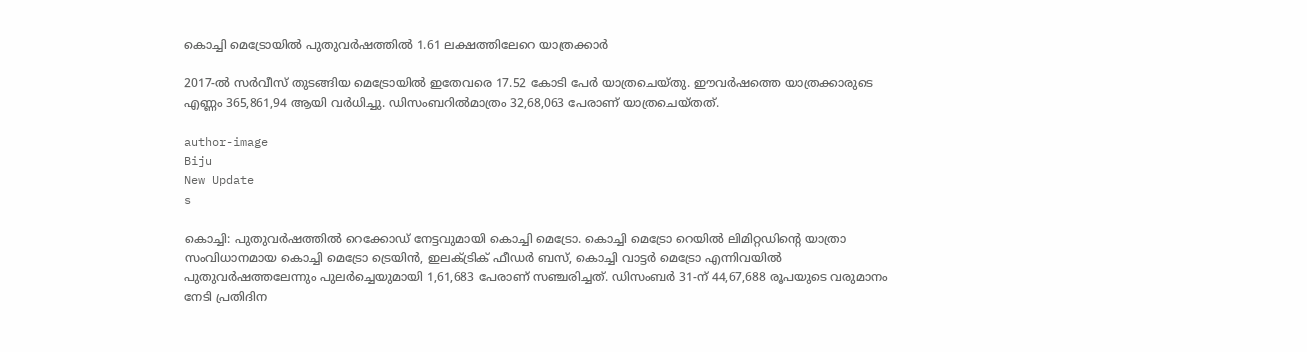കൊച്ചി മെട്രോയില്‍ പുതുവര്‍ഷത്തില്‍ 1.61 ലക്ഷത്തിലേറെ യാത്രക്കാര്‍

2017-ല്‍ സര്‍വീസ് തുടങ്ങിയ മെട്രോയില്‍ ഇതേവരെ 17.52 കോടി പേര്‍ യാത്രചെയ്തു. ഈവര്‍ഷത്തെ യാത്രക്കാരുടെ എണ്ണം 365,861,94 ആയി വര്‍ധിച്ചു. ഡിസംബറില്‍മാത്രം 32,68,063 പേരാണ് യാത്രചെയ്തത്.

author-image
Biju
New Update
s

കൊച്ചി: പുതുവര്‍ഷത്തില്‍ റെക്കോഡ് നേട്ടവുമായി കൊച്ചി മെട്രോ. കൊച്ചി മെട്രോ റെയില്‍ ലിമിറ്റഡിന്റെ യാത്രാ സംവിധാനമായ കൊച്ചി മെട്രോ ട്രെയിന്‍, ഇലക്ട്രിക് ഫീഡര്‍ ബസ്, കൊച്ചി വാട്ടര്‍ മെട്രോ എന്നിവയില്‍ പുതുവര്‍ഷത്തലേന്നും പുലര്‍ച്ചെയുമായി 1,61,683 പേരാണ് സഞ്ചരിച്ചത്. ഡിസംബര്‍ 31-ന് 44,67,688 രൂപയുടെ വരുമാനം നേടി പ്രതിദിന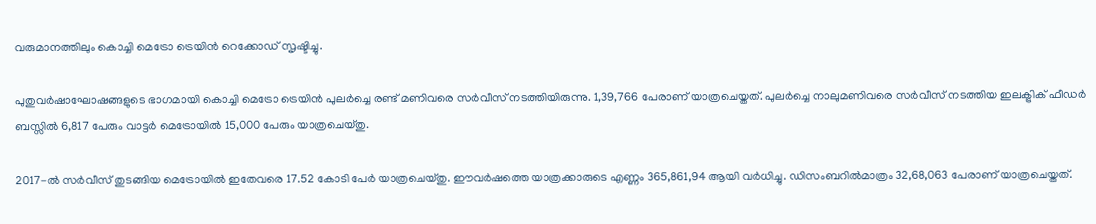വരുമാനത്തിലും കൊച്ചി മെട്രോ ട്രെയിന്‍ റെക്കോഡ് സൃഷ്ടിച്ചു.

പുതുവര്‍ഷാഘോഷങ്ങളുടെ ഭാഗമായി കൊച്ചി മെട്രോ ട്രെയിന്‍ പുലര്‍ച്ചെ രണ്ട് മണിവരെ സര്‍വീസ് നടത്തിയിരുന്നു. 1,39,766 പേരാണ് യാത്രചെയ്തത്. പുലര്‍ച്ചെ നാലുമണിവരെ സര്‍വീസ് നടത്തിയ ഇലക്ട്രിക് ഫീഡര്‍ ബസ്സില്‍ 6,817 പേരും വാട്ടര്‍ മെട്രോയില്‍ 15,000 പേരും യാത്രചെയ്തു.

2017-ല്‍ സര്‍വീസ് തുടങ്ങിയ മെട്രോയില്‍ ഇതേവരെ 17.52 കോടി പേര്‍ യാത്രചെയ്തു. ഈവര്‍ഷത്തെ യാത്രക്കാരുടെ എണ്ണം 365,861,94 ആയി വര്‍ധിച്ചു. ഡിസംബറില്‍മാത്രം 32,68,063 പേരാണ് യാത്രചെയ്തത്.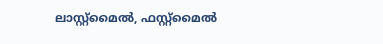ലാസ്റ്റ്‌മൈല്‍, ഫസ്റ്റ്‌മൈല്‍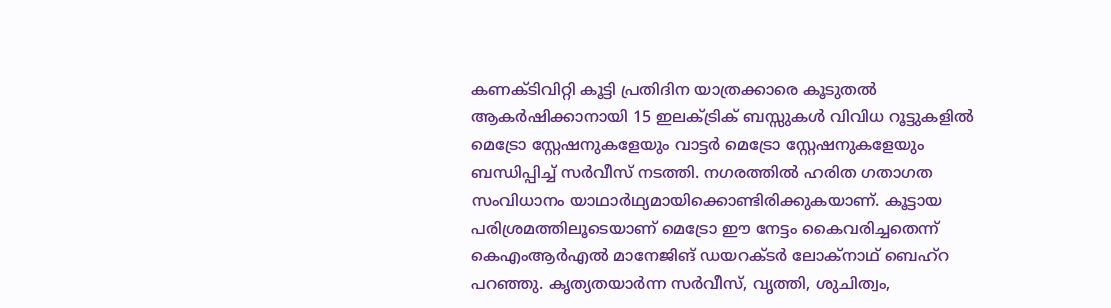കണക്ടിവിറ്റി കൂട്ടി പ്രതിദിന യാത്രക്കാരെ കൂടുതല്‍ ആകര്‍ഷിക്കാനായി 15 ഇലക്ട്രിക് ബസ്സുകള്‍ വിവിധ റൂട്ടുകളില്‍ മെട്രോ സ്റ്റേഷനുകളേയും വാട്ടര്‍ മെട്രോ സ്റ്റേഷനുകളേയും ബന്ധിപ്പിച്ച് സര്‍വീസ് നടത്തി. നഗരത്തില്‍ ഹരിത ഗതാഗത സംവിധാനം യാഥാര്‍ഥ്യമായിക്കൊണ്ടിരിക്കുകയാണ്. കൂട്ടായ പരിശ്രമത്തിലൂടെയാണ് മെട്രോ ഈ നേട്ടം കൈവരിച്ചതെന്ന് കെഎംആര്‍എല്‍ മാനേജിങ് ഡയറക്ടര്‍ ലോക്‌നാഥ് ബെഹ്‌റ പറഞ്ഞു. കൃത്യതയാര്‍ന്ന സര്‍വീസ്, വൃത്തി, ശുചിത്വം,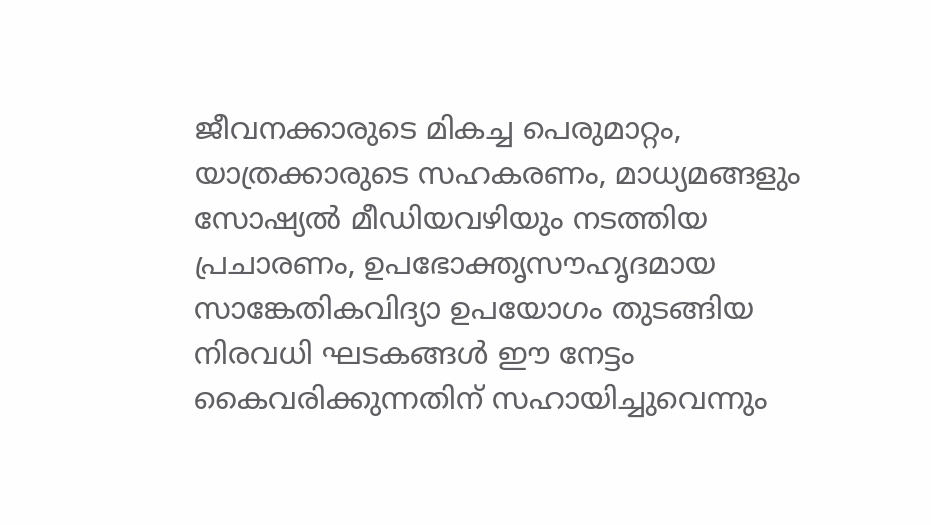ജീവനക്കാരുടെ മികച്ച പെരുമാറ്റം, യാത്രക്കാരുടെ സഹകരണം, മാധ്യമങ്ങളും സോഷ്യല്‍ മീഡിയവഴിയും നടത്തിയ പ്രചാരണം, ഉപഭോക്തൃസൗഹൃദമായ സാങ്കേതികവിദ്യാ ഉപയോഗം തുടങ്ങിയ നിരവധി ഘടകങ്ങള്‍ ഈ നേട്ടം കൈവരിക്കുന്നതിന് സഹായിച്ചുവെന്നും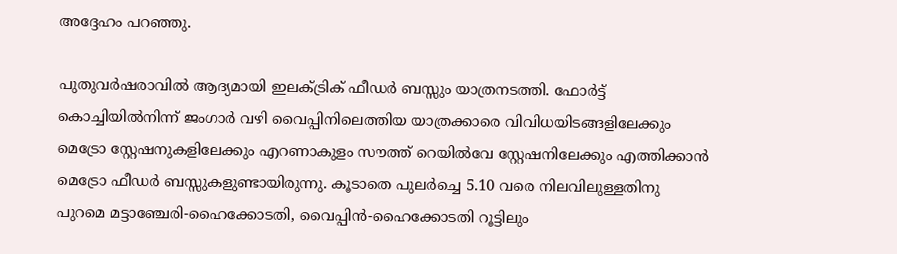അദ്ദേഹം പറഞ്ഞു.

പുതുവര്‍ഷരാവില്‍ ആദ്യമായി ഇലക്ട്രിക് ഫീഡര്‍ ബസ്സും യാത്രനടത്തി. ഫോര്‍ട്ട് കൊച്ചിയില്‍നിന്ന് ജംഗാര്‍ വഴി വൈപ്പിനിലെത്തിയ യാത്രക്കാരെ വിവിധയിടങ്ങളിലേക്കും മെട്രോ സ്റ്റേഷനുകളിലേക്കും എറണാകുളം സൗത്ത് റെയില്‍വേ സ്റ്റേഷനിലേക്കും എത്തിക്കാന്‍ മെട്രോ ഫീഡര്‍ ബസ്സുകളുണ്ടായിരുന്നു. കൂടാതെ പുലര്‍ച്ചെ 5.10 വരെ നിലവിലുള്ളതിനു പുറമെ മട്ടാഞ്ചേരി-ഹൈക്കോടതി, വൈപ്പിന്‍-ഹൈക്കോടതി റൂട്ടിലും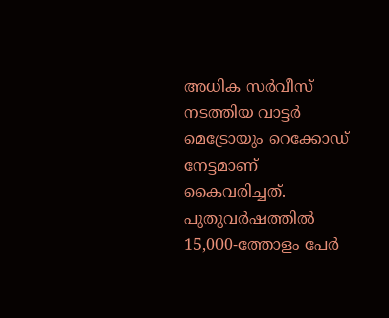അധിക സര്‍വീസ് നടത്തിയ വാട്ടര്‍ മെട്രോയും റെക്കോഡ് നേട്ടമാണ് കൈവരിച്ചത്. പുതുവര്‍ഷത്തില്‍ 15,000-ത്തോളം പേര്‍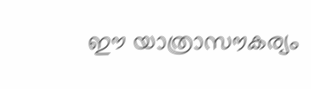ഈ യാത്രാസൗകര്യം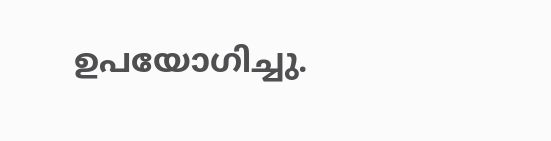ഉപയോഗിച്ചു.